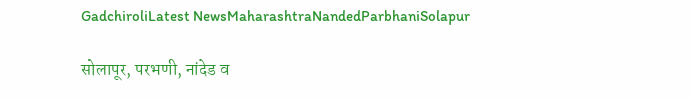GadchiroliLatest NewsMaharashtraNandedParbhaniSolapur

सोलापूर, परभणी, नांदेड व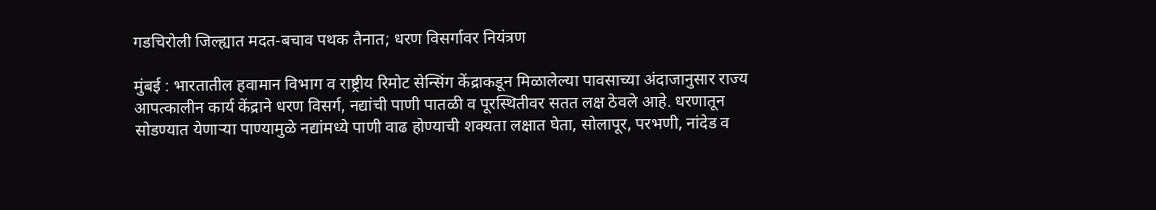गडचिरोली जिल्ह्यात मदत‑बचाव पथक तैनात; धरण विसर्गावर नियंत्रण

मुंबई : भारतातील हवामान विभाग व राष्ट्रीय रिमोट सेन्सिंग केंद्राकडून मिळालेल्या पावसाच्या अंदाजानुसार राज्य आपत्कालीन कार्य केंद्राने धरण विसर्ग, नद्यांची पाणी पातळी व पूरस्थितीवर सतत लक्ष ठेवले आहे. धरणातून सोडण्यात येणाऱ्या पाण्यामुळे नद्यांमध्ये पाणी वाढ होण्याची शक्यता लक्षात घेता, सोलापूर, परभणी, नांदेड व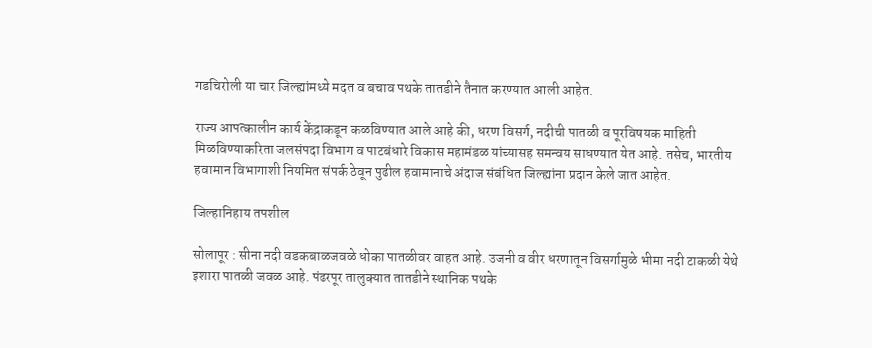गडचिरोली या चार जिल्ह्यांमध्ये मदत व बचाव पथके तातडीने तैनात करण्यात आली आहेत.

राज्य आपत्कालीन कार्य केंद्राकडून कळविण्यात आले आहे की, धरण विसर्ग, नदीची पातळी व पूरविषयक माहिती मिळविण्याकरिता जलसंपदा विभाग व पाटबंधारे विकास महामंडळ यांच्यासह समन्वय साधण्यात येत आहे. तसेच, भारतीय हवामान विभागाशी नियमित संपर्क ठेवून पुढील हवामानाचे अंदाज संबंधित जिल्ह्यांना प्रदान केले जात आहेत.

जिल्हानिहाय तपशील

सोलापूर : सीना नदी वडकबाळजवळे धोका पातळीवर वाहत आहे. उजनी व वीर धरणातून विसर्गामुळे भीमा नदी टाकळी येथे इशारा पातळी जवळ आहे. पंढरपूर तालुक्यात तातडीने स्थानिक पथके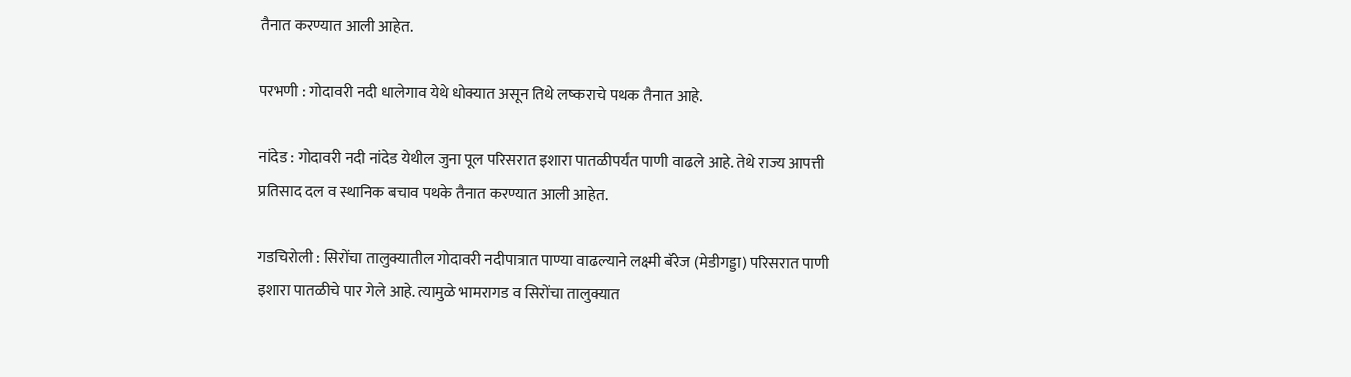तैनात करण्यात आली आहेत.

परभणी : गोदावरी नदी धालेगाव येथे धोक्यात असून तिथे लष्कराचे पथक तैनात आहे.

नांदेड : गोदावरी नदी नांदेड येथील जुना पूल परिसरात इशारा पातळीपर्यंत पाणी वाढले आहे. तेथे राज्य आपत्ती प्रतिसाद दल व स्थानिक बचाव पथके तैनात करण्यात आली आहेत.

गडचिरोली : सिरोंचा तालुक्यातील गोदावरी नदीपात्रात पाण्या वाढल्याने लक्ष्मी बॅरेज (मेडीगड्डा) परिसरात पाणी इशारा पातळीचे पार गेले आहे. त्यामुळे भामरागड व सिरोंचा तालुक्यात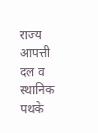राज्य आपत्ती दल व स्थानिक पथके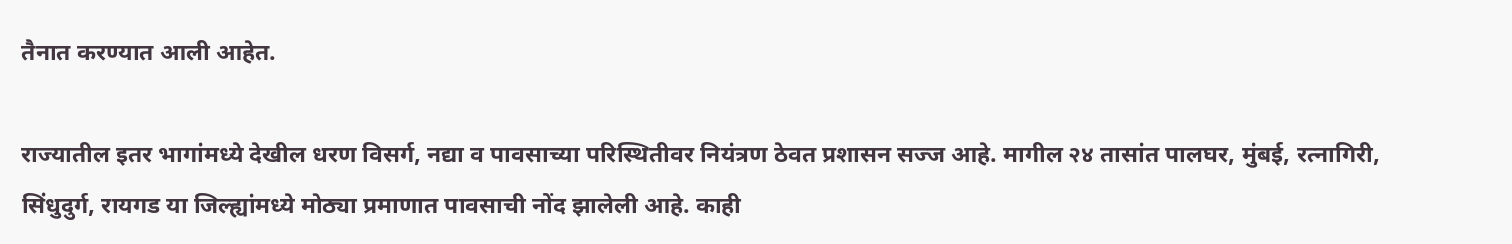तैनात करण्यात आली आहेत.

राज्यातील इतर भागांमध्ये देखील धरण विसर्ग, नद्या व पावसाच्या परिस्थितीवर नियंत्रण ठेवत प्रशासन सज्ज आहे. मागील २४ तासांत पालघर, मुंबई, रत्नागिरी, सिंधुदुर्ग, रायगड या जिल्ह्यांमध्ये मोठ्या प्रमाणात पावसाची नोंद झालेली आहे. काही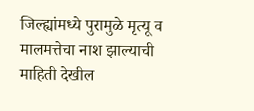जिल्ह्यांमध्ये पुरामुळे मृत्यू व मालमत्तेचा नाश झाल्याची माहिती देखील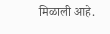मिळाली आहे.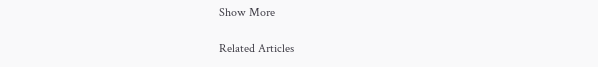Show More

Related Articles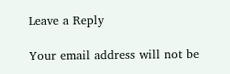Leave a Reply

Your email address will not be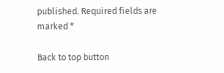published. Required fields are marked *

Back to top button